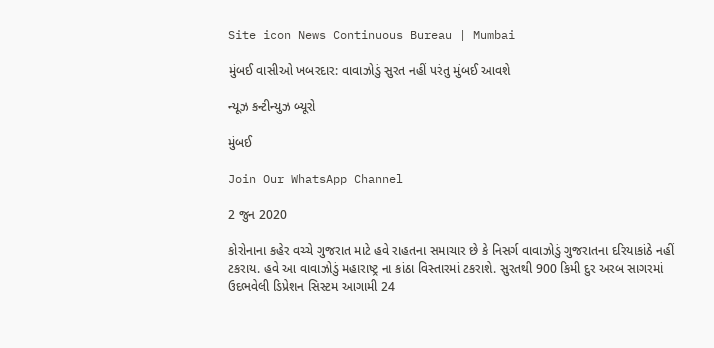Site icon News Continuous Bureau | Mumbai

મુંબઈ વાસીઓ ખબરદાર: વાવાઝોડું સુરત નહીં પરંતુ મુંબઈ આવશે

ન્યૂઝ કન્ટીન્યુઝ બ્યૂરો

મુંબઈ

Join Our WhatsApp Channel

2 જુન 2020

કોરોનાના કહેર વચ્ચે ગુજરાત માટે હવે રાહતના સમાચાર છે કે નિસર્ગ વાવાઝોડું ગુજરાતના દરિયાકાંઠે નહીં ટકરાય. હવે આ વાવાઝોડું મહારાષ્ટ્ર ના કાંઠા વિસ્તારમાં ટકરાશે. સુરતથી 900 કિમી દુર અરબ સાગરમાં ઉદભવેલી ડિપ્રેશન સિસ્ટમ આગામી 24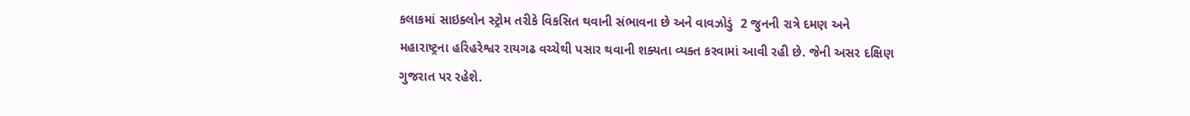કલાકમાં સાઇક્લોન સ્ટ્રોમ તરીકે વિકસિત થવાની સંભાવના છે અને વાવઝોડું  2 જુનની રાત્રે દમણ અને મહારાષ્ટ્રના હરિહરેશ્વર રાયગઢ વચ્ચેથી પસાર થવાની શક્યતા વ્યક્ત કરવામાં આવી રહી છે. જેની અસર દક્ષિણ ગુજરાત પર રહેશે.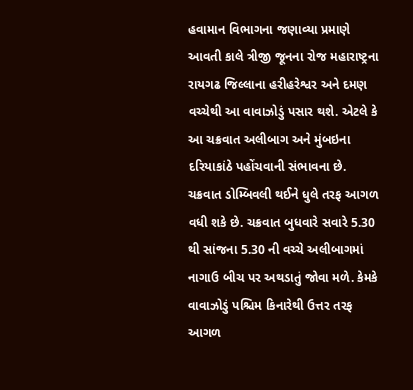હવામાન વિભાગના જણાવ્યા પ્રમાણે આવતી કાલે ત્રીજી જૂનના રોજ મહારાષ્ટ્રના રાયગઢ જિલ્લાના હરીહરેશ્વર અને દમણ વચ્ચેથી આ વાવાઝોડું પસાર થશે. એટલે કે આ ચક્રવાત અલીબાગ અને મુંબઇના દરિયાકાંઠે પહોંચવાની સંભાવના છે. ચક્રવાત ડોમ્બિવલી થઈને ધુલે તરફ આગળ વધી શકે છે. ચક્રવાત બુધવારે સવારે 5.30 થી સાંજના 5.30 ની વચ્ચે અલીબાગમાં નાગાઉ બીચ પર અથડાતું જોવા મળે. કેમકે વાવાઝોડું પશ્ચિમ કિનારેથી ઉત્તર તરફ આગળ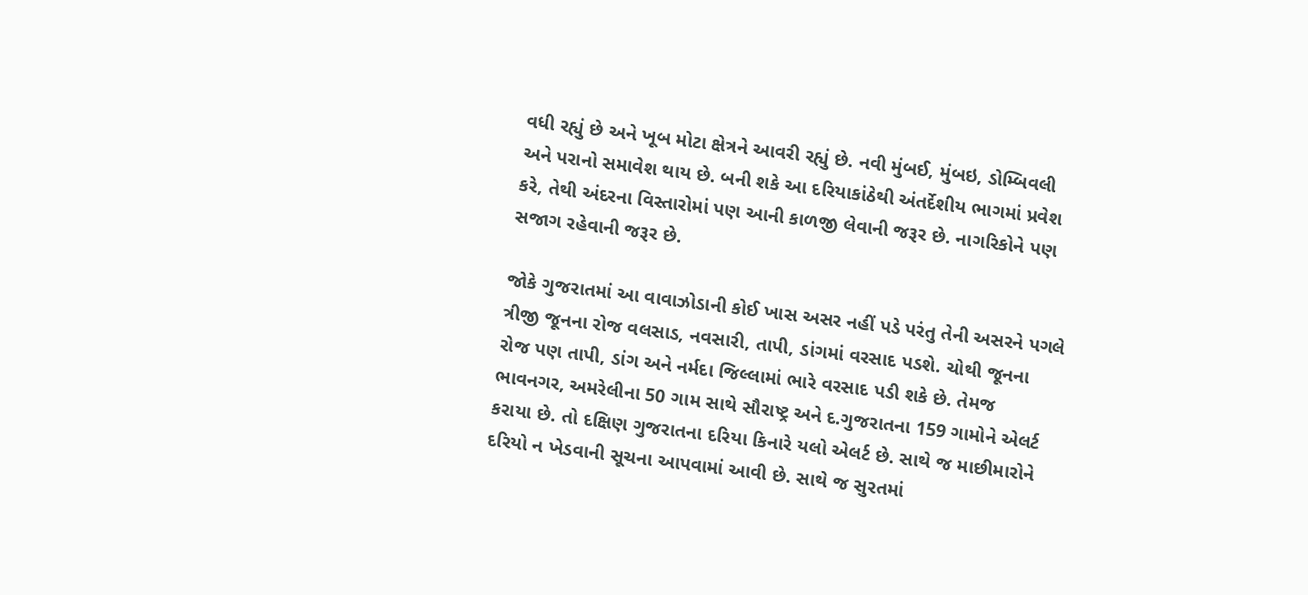વધી રહ્યું છે અને ખૂબ મોટા ક્ષેત્રને આવરી રહ્યું છે. નવી મુંબઈ, મુંબઇ, ડોમ્બિવલી અને પરાનો સમાવેશ થાય છે. બની શકે આ દરિયાકાંઠેથી અંતર્દેશીય ભાગમાં પ્રવેશ કરે, તેથી અંદરના વિસ્તારોમાં પણ આની કાળજી લેવાની જરૂર છે. નાગરિકોને પણ સજાગ રહેવાની જરૂર છે.

જોકે ગુજરાતમાં આ વાવાઝોડાની કોઈ ખાસ અસર નહીં પડે પરંતુ તેની અસરને પગલે ત્રીજી જૂનના રોજ વલસાડ, નવસારી, તાપી, ડાંગમાં વરસાદ પડશે. ચોથી જૂનના રોજ પણ તાપી, ડાંગ અને નર્મદા જિલ્લામાં ભારે વરસાદ પડી શકે છે. તેમજ ભાવનગર, અમરેલીના 50 ગામ સાથે સૌરાષ્ટ્ર અને દ.ગુજરાતના 159 ગામોને એલર્ટ કરાયા છે. તો દક્ષિણ ગુજરાતના દરિયા કિનારે યલો એલર્ટ છે. સાથે જ માછીમારોને દરિયો ન ખેડવાની સૂચના આપવામાં આવી છે. સાથે જ સુરતમાં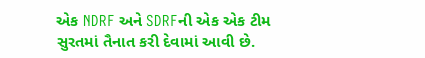એક NDRF અને SDRFની એક એક ટીમ સુરતમાં તૈનાત કરી દેવામાં આવી છે.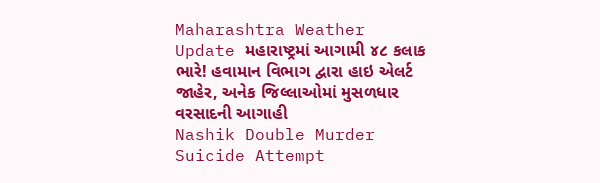Maharashtra Weather Update મહારાષ્ટ્રમાં આગામી ૪૮ કલાક ભારે! હવામાન વિભાગ દ્વારા હાઇ એલર્ટ જાહેર, અનેક જિલ્લાઓમાં મુસળધાર વરસાદની આગાહી
Nashik Double Murder Suicide Attempt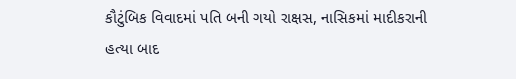કૌટુંબિક વિવાદમાં પતિ બની ગયો રાક્ષસ, નાસિકમાં માદીકરાની હત્યા બાદ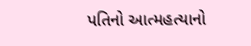પતિનો આત્મહત્યાનો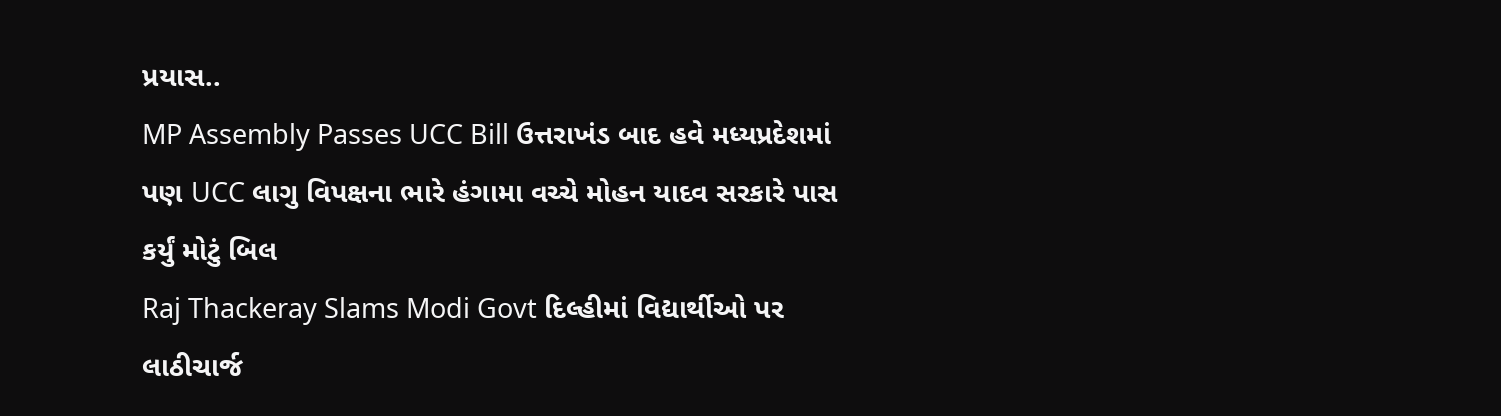પ્રયાસ..
MP Assembly Passes UCC Bill ઉત્તરાખંડ બાદ હવે મધ્યપ્રદેશમાં પણ UCC લાગુ વિપક્ષના ભારે હંગામા વચ્ચે મોહન યાદવ સરકારે પાસ કર્યું મોટું બિલ
Raj Thackeray Slams Modi Govt દિલ્હીમાં વિદ્યાર્થીઓ પર લાઠીચાર્જ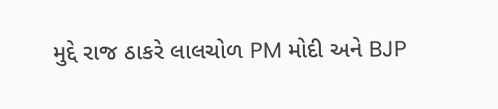મુદ્દે રાજ ઠાકરે લાલચોળ PM મોદી અને BJP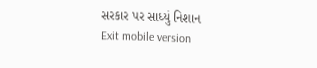સરકાર પર સાધ્યું નિશાન
Exit mobile version